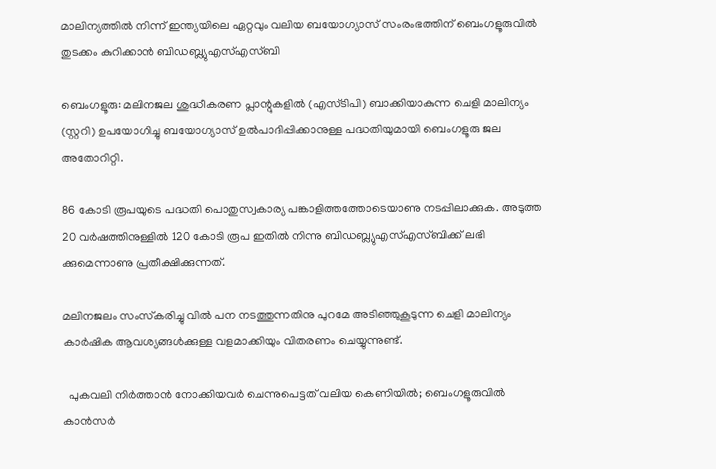മാലിന്യത്തില്‍ നിന്ന് ഇന്ത്യയിലെ ഏറ്റവും വലിയ ബയോഗ്യാസ് സംരംഭത്തിന് ബെംഗളൂരുവിൽ തുടക്കം കുറിക്കാൻ ബിഡബ്ല്യുഎസ്എസ്ബി

ബെംഗളൂരു: മലിനജല ശുദ്ധീകരണ പ്ലാന്റുകളില്‍ (എസ്ടിപി) ബാക്കിയാകുന്ന ചെളി മാലിന്യം (സ്റ്ററി) ഉപയോഗിച്ചു ബയോഗ്യാസ് ഉല്‍പാദിപ്പിക്കാനുള്ള പദ്ധതിയുമായി ബെംഗളൂരു ജല അതോറിറ്റി.

86 കോടി രൂപയുടെ പദ്ധതി പൊതുസ്വകാര്യ പങ്കാളിത്തത്തോടെയാണു നടപ്പിലാക്കുക. അടുത്ത 20 വര്‍ഷത്തിനുള്ളില്‍ 120 കോടി രൂപ ഇതില്‍ നിന്നു ബിഡബ്ല്യുഎസ്എസ്ബിക്ക് ലഭി ക്കുമെന്നാണു പ്രതീക്ഷിക്കുന്നത്.

മലിനജലം സംസ്‌കരിച്ചു വില്‍ പന നടത്തുന്നതിനു പുറമേ അടിഞ്ഞുകൂടുന്ന ചെളി മാലിന്യം കാര്‍ഷിക ആവശ്യങ്ങള്‍ക്കുള്ള വളമാക്കിയും വിതരണം ചെയ്യുന്നുണ്ട്.

  പുകവലി നിർത്താൻ നോക്കിയവർ ചെന്നുപെട്ടത് വലിയ കെണിയിൽ; ബെംഗളൂരുവിൽ കാൻസർ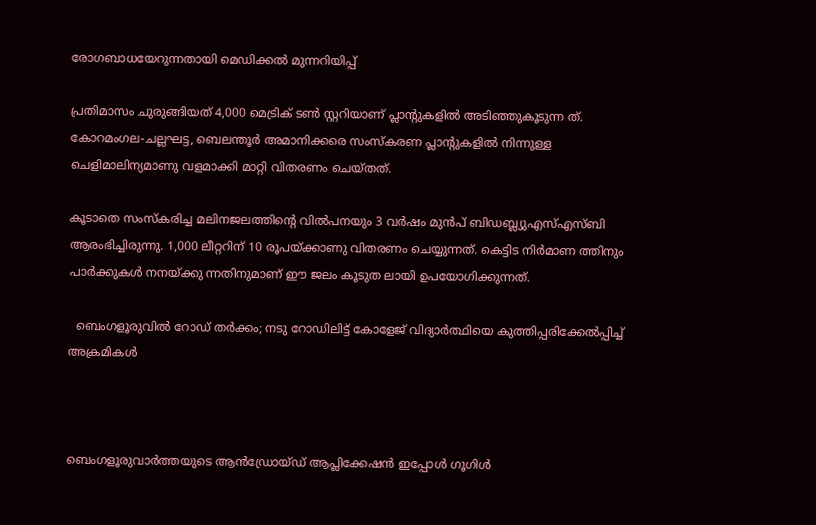രോഗബാധയേറുന്നതായി മെഡിക്കൽ മുന്നറിയിപ്പ്

പ്രതിമാസം ചുരുങ്ങിയത് 4,000 മെട്രിക് ടണ്‍ സ്റ്ററിയാണ് പ്ലാന്റുകളില്‍ അടിഞ്ഞുകൂടുന്ന ത്. കോറമംഗല-ചല്ലഘട്ട, ബെലന്തൂര്‍ അമാനിക്കരെ സംസ്‌കരണ പ്ലാന്റുകളില്‍ നിന്നുള്ള ചെളിമാലിന്യമാണു വളമാക്കി മാറ്റി വിതരണം ചെയ്തത്.

കൂടാതെ സംസ്‌കരിച്ച മലിനജലത്തിന്റെ വില്‍പനയും 3 വര്‍ഷം മുന്‍പ് ബിഡബ്ല്യുഎസ്എസ്ബി ആരംഭിച്ചിരുന്നു. 1,000 ലീറ്ററിന് 10 രൂപയ്ക്കാണു വിതരണം ചെയ്യുന്നത്. കെട്ടിട നിര്‍മാണ ത്തിനും പാര്‍ക്കുകള്‍ നനയ്ക്കു ന്നതിനുമാണ് ഈ ജലം കൂടുത ലായി ഉപയോഗിക്കുന്നത്.

  ബെംഗളൂരുവിൽ റോഡ് തർക്കം; നടു റോഡിലിട്ട് കോളേജ് വിദ്യാർത്ഥിയെ കുത്തിപ്പരിക്കേൽപ്പിച്ച് അക്രമികൾ



ബെംഗളൂരുവാർത്തയുടെ ആൻഡ്രോയ്ഡ് ആപ്ലിക്കേഷൻ ഇപ്പോൾ ഗൂഗിൾ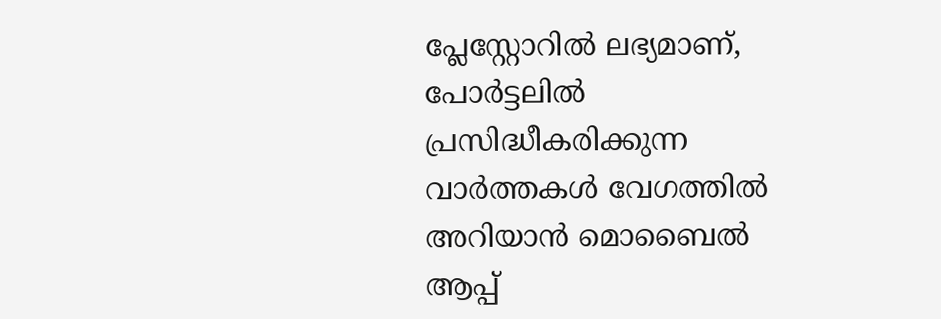പ്ലേസ്റ്റോറിൽ ലഭ്യമാണ്, പോർട്ടലിൽ പ്രസിദ്ധീകരിക്കുന്ന വാർത്തകൾ വേഗത്തിൽ അറിയാൻ മൊബൈൽ ആപ്പ്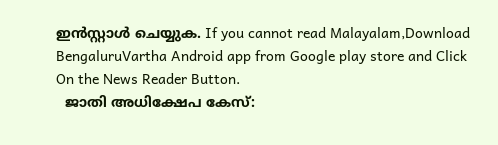ഇൻസ്റ്റാൾ ചെയ്യുക. If you cannot read Malayalam,Download BengaluruVartha Android app from Google play store and Click On the News Reader Button.
  ജാതി അധിക്ഷേപ കേസ്: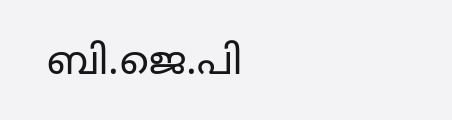ബി.ജെ.പി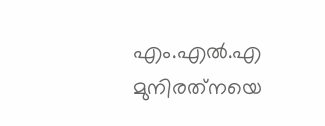എം.എൽ.എ മുനിരത്‌നയെ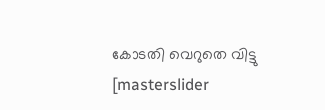കോടതി വെറുതെ വിട്ടു
[masterslider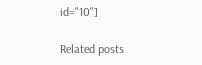id="10"]

Related posts